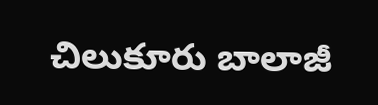చిలుకూరు బాలాజీ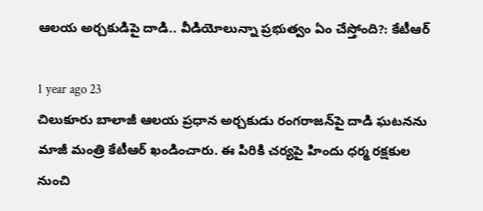ఆలయ అర్చకుడిపై దాడి.. వీడియోలున్నా ప్రభుత్వం ఏం చేస్తోంది?: కేటీఆర్‌

1 year ago 23
చిలుకూరు బాలాజీ ఆలయ ప్రధాన అర్చకుడు రంగరాజన్‌పై దాడి ఘటనను మాజీ మంత్రి కేటీఆర్ ఖండించారు. ఈ పిరికి చర్యపై హిందు ధర్మ రక్షకుల నుంచి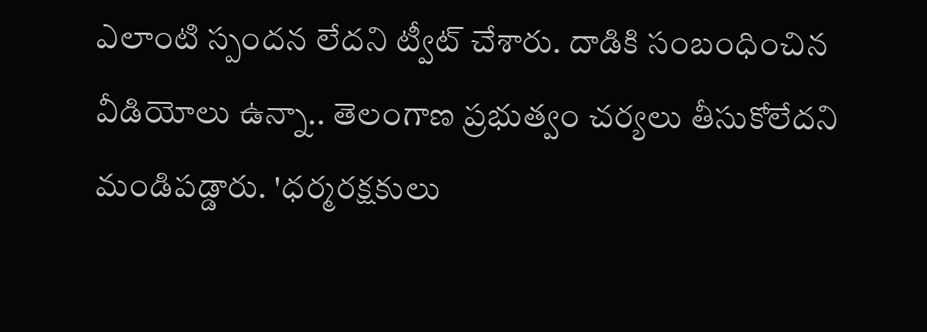ఎలాంటి స్పందన లేదని ట్వీట్ చేశారు. దాడికి సంబంధించిన వీడియోలు ఉన్నా.. తెలంగాణ ప్రభుత్వం చర్యలు తీసుకోలేదని మండిపడ్డారు. 'ధర్మరక్షకులు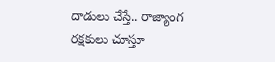దాడులు చేస్తే.. రాజ్యాంగ రక్షకులు చూస్తూ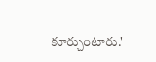కూర్చుంటారు.'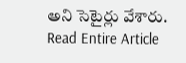అని సెటైర్లు వేశారు.
Read Entire Article